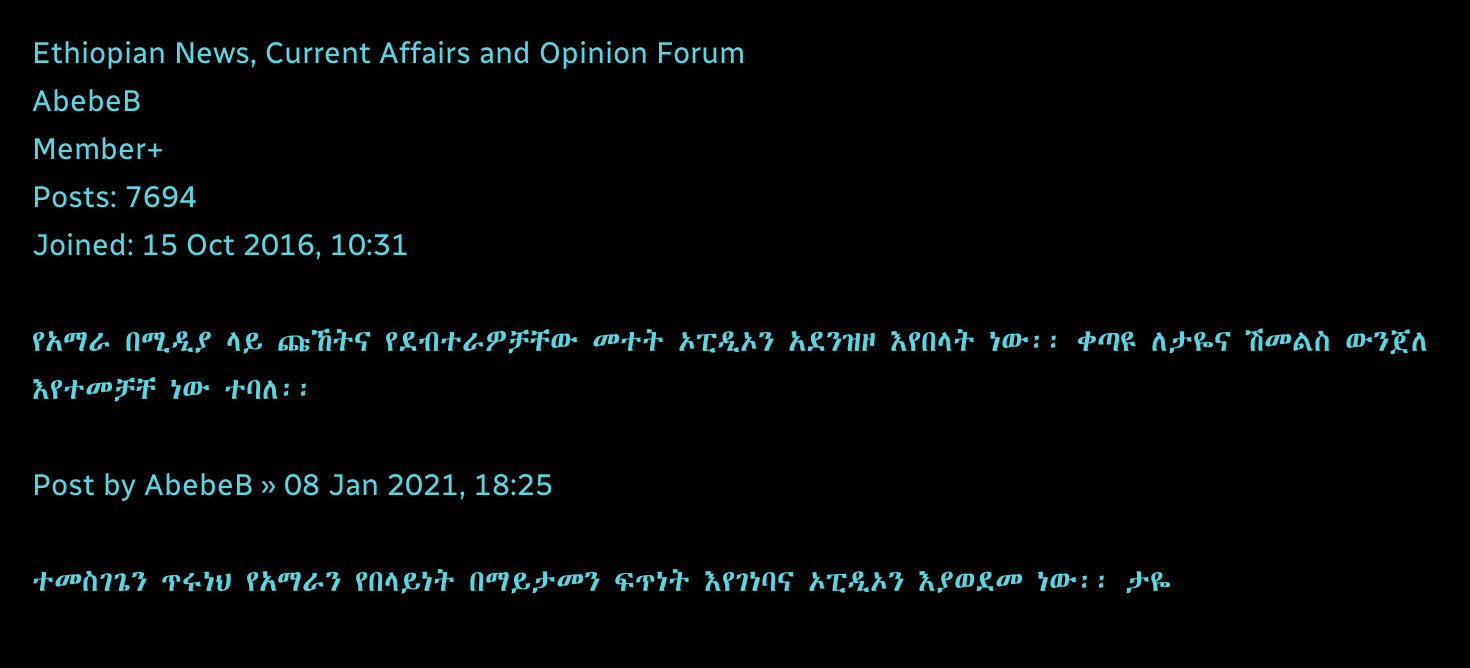Ethiopian News, Current Affairs and Opinion Forum
AbebeB
Member+
Posts: 7694
Joined: 15 Oct 2016, 10:31

የአማራ በሚዲያ ላይ ጩኸትና የደብተራዎቻቸው መተት ኦፒዲኦን አደንዝዞ እየበላት ነው፡፡ ቀጣዩ ለታዬና ሽመልስ ውንጀለ እየተመቻቸ ነው ተባለ፡፡

Post by AbebeB » 08 Jan 2021, 18:25

ተመስገጌን ጥሩነህ የአማራን የበላይነት በማይታመን ፍጥነት እየገነባና ኦፒዲኦን እያወደመ ነው፡፡ ታዬ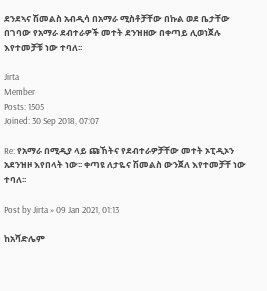ደንደኣና ሽመልስ አብዲሳ በአማራ ሚስቶቻቸው በኩል ወደ ቤታቸው በገባው የአማራ ደብተራዎች መተት ደንዝዘው በቀጣይ ሊወነጀሉ እየተመቻቹ ነው ተባለ፡፡

Jirta
Member
Posts: 1505
Joined: 30 Sep 2018, 07:07

Re: የአማራ በሚዲያ ላይ ጩኸትና የደብተራዎቻቸው መተት ኦፒዲኦን አደንዝዞ እየበላት ነው፡፡ ቀጣዩ ለታዬና ሽመልስ ውንጀለ እየተመቻቸ ነው ተባለ፡፡

Post by Jirta » 09 Jan 2021, 01:13

ከአሻድሌም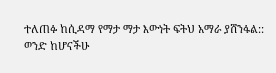ተለጠፉ ከሲዳማ የማታ ማታ እውነት ፍትህ አማራ ያሸንፋል::
ወንድ ከሆናችሁ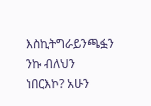እስኪትግራይንጫፏን ንኩ ብለህን ነበርእኮ? አሁን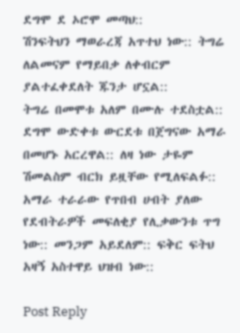ደግሞ ደ ኦሮሞ መጣህ::
ሽንፍትህን ማወራረጃ አጥተህ ነው:: ትግሬ ለልመናም የማይበቃ ለቀብርም ያልተፈቀደለት ጁንታ ሆኗል::
ትግሬ በመሞቱ አለም በሙሉ ተደስቷል:: ደግሞ ውድቀቱ ውርደቱ በጀግናው አማራ በመሆኑ አርረዋል:: ለዛ ነው ታዬም ሽመልስም ብርክ ይዟቸው የሚለፍልፉ::
አማራ ተራራው የጥበብ ሀብት ያለው የደብትራዎች መፍለቂያ የሊቃውንቱ ጥግ ነው:: መንጋም አይደለም:: ፍቅር ፍትህ አዛኝ አስተዋይ ህዝብ ነው::

Post Reply